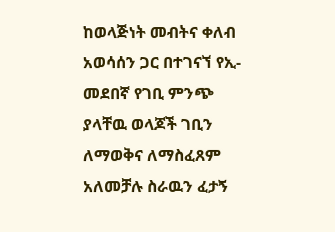ከወላጅነት መብትና ቀለብ አወሳሰን ጋር በተገናኘ የኢ-መደበኛ የገቢ ምንጭ ያላቸዉ ወላጆች ገቢን ለማወቅና ለማስፈጸም  አለመቻሉ ስራዉን ፈታኝ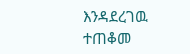እንዳደረገዉ ተጠቆመ